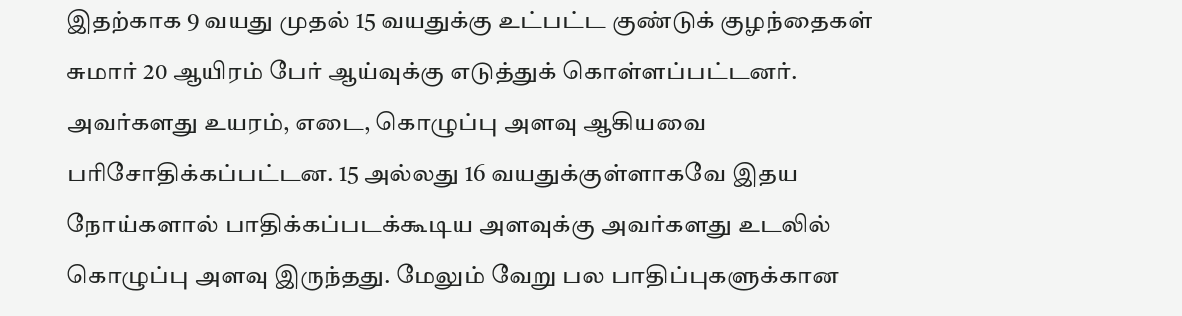இதற்காக 9 வயது முதல் 15 வயதுக்கு உட்பட்ட குண்டுக் குழந்தைகள் சுமார் 20 ஆயிரம் பேர் ஆய்வுக்கு எடுத்துக் கொள்ளப்பட்டனர். அவர்களது உயரம், எடை, கொழுப்பு அளவு ஆகியவை பரிசோதிக்கப்பட்டன. 15 அல்லது 16 வயதுக்குள்ளாகவே இதய நோய்களால் பாதிக்கப்படக்கூடிய அளவுக்கு அவர்களது உடலில் கொழுப்பு அளவு இருந்தது. மேலும் வேறு பல பாதிப்புகளுக்கான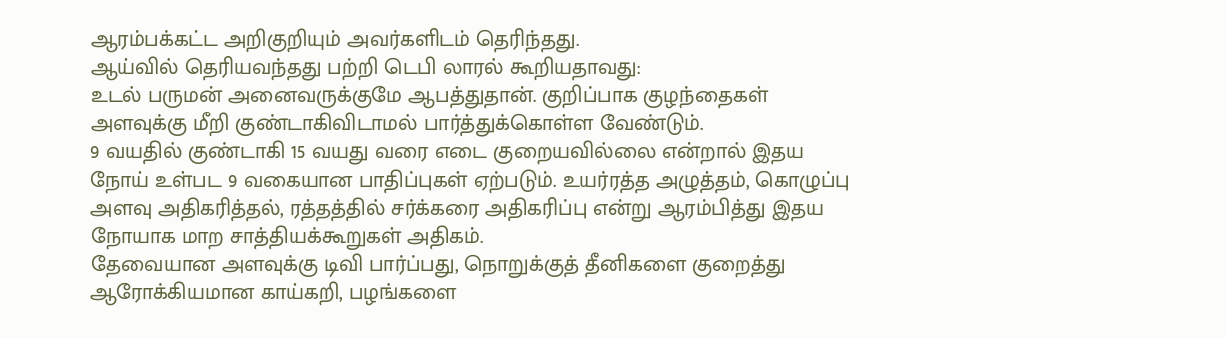ஆரம்பக்கட்ட அறிகுறியும் அவர்களிடம் தெரிந்தது.
ஆய்வில் தெரியவந்தது பற்றி டெபி லாரல் கூறியதாவது:
உடல் பருமன் அனைவருக்குமே ஆபத்துதான். குறிப்பாக குழந்தைகள் அளவுக்கு மீறி குண்டாகிவிடாமல் பார்த்துக்கொள்ள வேண்டும்.
9 வயதில் குண்டாகி 15 வயது வரை எடை குறையவில்லை என்றால் இதய நோய் உள்பட 9 வகையான பாதிப்புகள் ஏற்படும். உயர்ரத்த அழுத்தம், கொழுப்பு அளவு அதிகரித்தல், ரத்தத்தில் சர்க்கரை அதிகரிப்பு என்று ஆரம்பித்து இதய நோயாக மாற சாத்தியக்கூறுகள் அதிகம்.
தேவையான அளவுக்கு டிவி பார்ப்பது, நொறுக்குத் தீனிகளை குறைத்து ஆரோக்கியமான காய்கறி, பழங்களை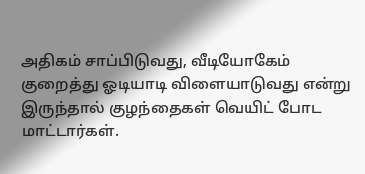அதிகம் சாப்பிடுவது, வீடியோகேம் குறைத்து ஓடியாடி விளையாடுவது என்று இருந்தால் குழந்தைகள் வெயிட் போட மாட்டார்கள்.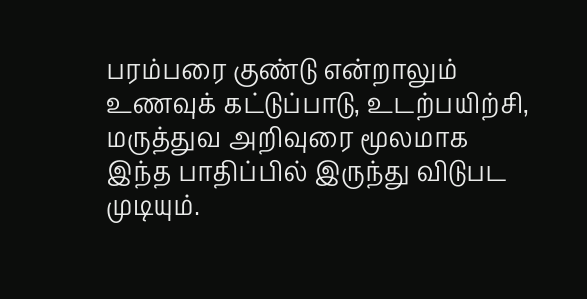பரம்பரை குண்டு என்றாலும் உணவுக் கட்டுப்பாடு, உடற்பயிற்சி, மருத்துவ அறிவுரை மூலமாக இந்த பாதிப்பில் இருந்து விடுபட முடியும்.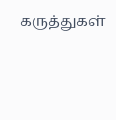கருத்துகள்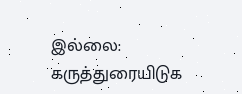இல்லை:
கருத்துரையிடுக